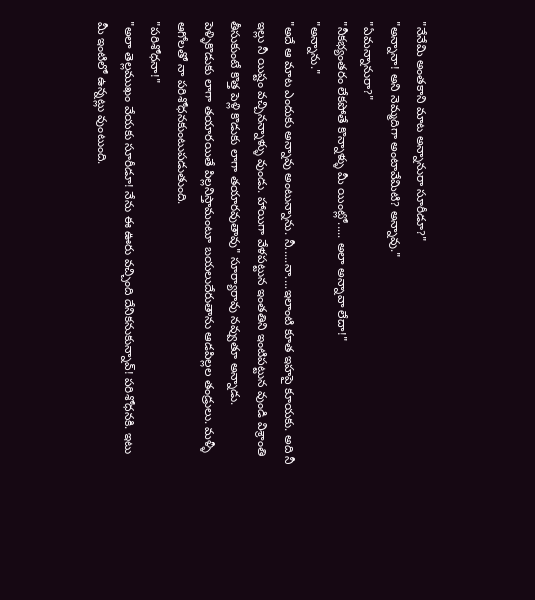"నేనేమి అంతకాని మాట అన్నానురా సూరీడూ?"
"అన్నానా! అని నెమ్మదిగా అంటావేమిటి? అన్నావు."
"ఏమన్నానురా?"
"నీకభ్యంతరం లేకపోతే కొన్నాళ్ళు మీ యింట్లో..... అలా అన్నావా లేదా!"
"అన్నాను."
"అదే ఆ మాట ఎందుకు అన్నావు అంటున్నాను. నీ.....నా....ఇలాంటి కూత ఇహపై కూయకు. అది నీ ఇల్లు నీ యిష్టం వచ్చినన్నాళ్ళు వుండు. హాయిగా వేళపట్టున ఇంతతిని ఇంటిపట్టున వుండి విశ్రాంతి తీసుకుంటే కొత్త పెళ్లి కొడుకు లాగా తయారవుతావు" సూర్యారావు నవ్వుతూ అన్నాడు.
పెళ్ళికొడుకు లాగా తయారయితే పిల్లనిస్తామంటూ బయలుదేరుతాను ఆడపిల్లల తండ్రులు. మళ్ళీ ఆగోలతో నా పరిశోధనకుంటుపడుతుంది.
"పరిశోధనా!"
"అలా తెల్లముఖం వేయకు సూరీడూ! నేను ఈ ఊరు వచ్చింది దేనికనుకున్నావ్! పరిశోధనకి. ఇటు మీ ఇంటిలో ఉన్నట్లు వుంటుంది.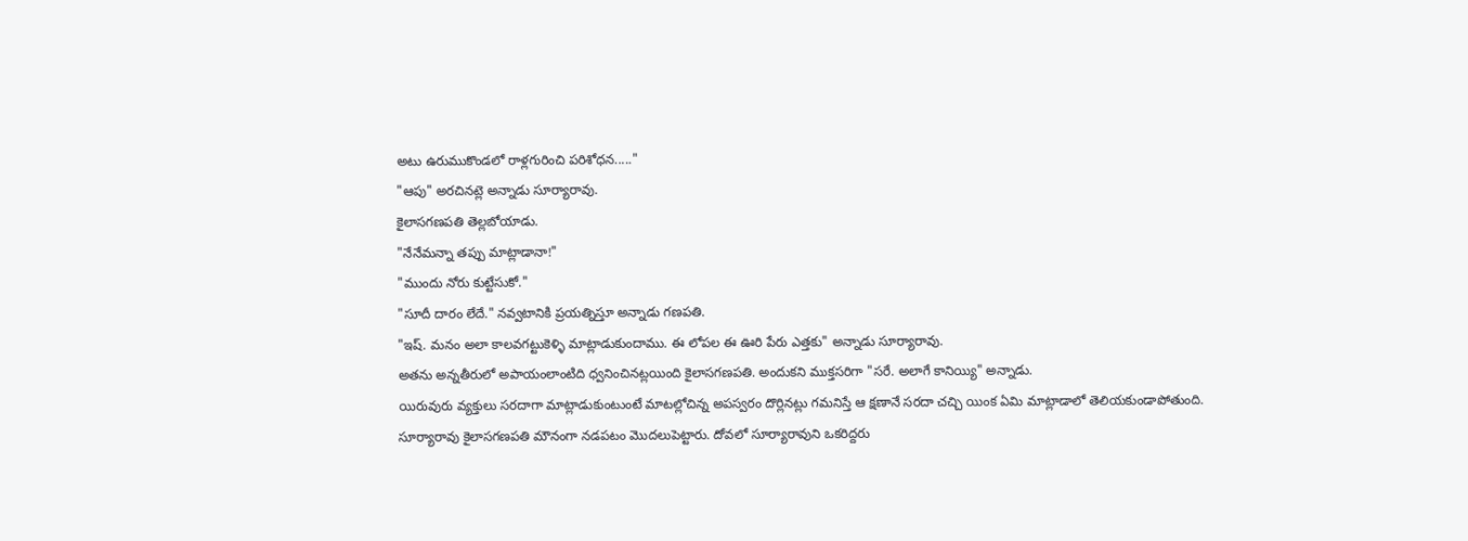అటు ఉరుముకొండలో రాళ్లగురించి పరిశోధన....."
"ఆపు" అరచినట్లె అన్నాడు సూర్యారావు.
కైలాసగణపతి తెల్లబోయాడు.
"నేనేమన్నా తప్పు మాట్లాడానా!"
"ముందు నోరు కుట్టేసుకో."
"సూదీ దారం లేదే." నవ్వటానికి ప్రయత్నిస్తూ అన్నాడు గణపతి.
"ఇష్. మనం అలా కాలవగట్టుకెళ్ళి మాట్లాడుకుందాము. ఈ లోపల ఈ ఊరి పేరు ఎత్తకు" అన్నాడు సూర్యారావు.
అతను అన్నతీరులో అపాయంలాంటిది ధ్వనించినట్లయింది కైలాసగణపతి. అందుకని ముక్తసరిగా "సరే. అలాగే కానియ్యి" అన్నాడు.
యిరువురు వ్యక్తులు సరదాగా మాట్లాడుకుంటుంటే మాటల్లోచిన్న అపస్వరం దొర్లినట్లు గమనిస్తే ఆ క్షణానే సరదా చచ్చి యింక ఏమి మాట్లాడాలో తెలియకుండాపోతుంది.
సూర్యారావు కైలాసగణపతి మౌనంగా నడపటం మొదలుపెట్టారు. దోవలో సూర్యారావుని ఒకరిద్దరు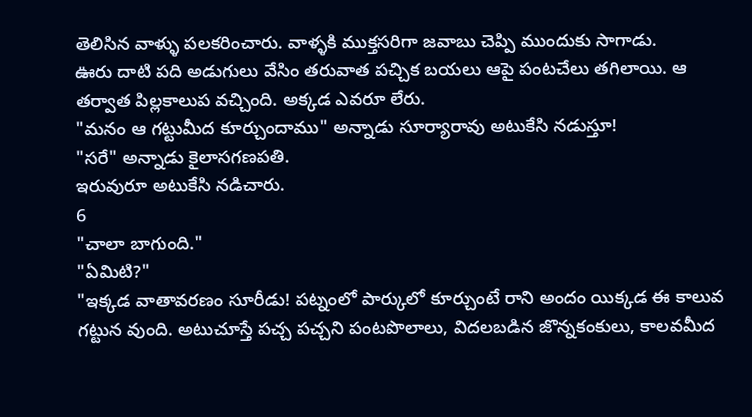తెలిసిన వాళ్ళు పలకరించారు. వాళ్ళకి ముక్తసరిగా జవాబు చెప్పి ముందుకు సాగాడు.
ఊరు దాటి పది అడుగులు వేసిం తరువాత పచ్చిక బయలు ఆపై పంటచేలు తగిలాయి. ఆ తర్వాత పిల్లకాలుప వచ్చింది. అక్కడ ఎవరూ లేరు.
"మనం ఆ గట్టుమీద కూర్చుందాము" అన్నాడు సూర్యారావు అటుకేసి నడుస్తూ!
"సరే" అన్నాడు కైలాసగణపతి.
ఇరువురూ అటుకేసి నడిచారు.
6
"చాలా బాగుంది."
"ఏమిటి?"
"ఇక్కడ వాతావరణం సూరీడు! పట్నంలో పార్కులో కూర్చుంటే రాని అందం యిక్కడ ఈ కాలువ గట్టున వుంది. అటుచూస్తే పచ్చ పచ్చని పంటపొలాలు, విదలబడిన జొన్నకంకులు, కాలవమీద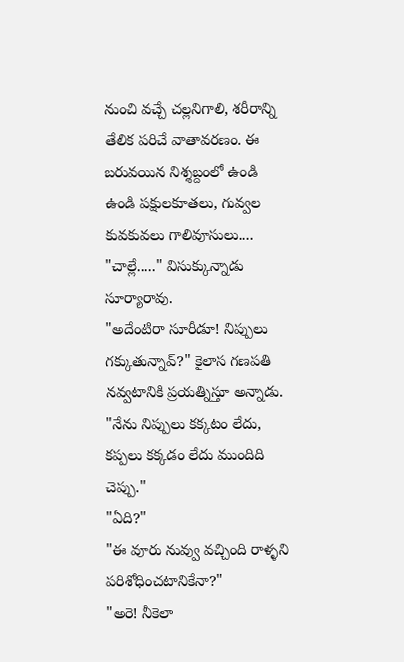నుంచి వచ్చే చల్లనిగాలి, శరీరాన్ని తేలిక పరిచే వాతావరణం. ఈ బరువయిన నిశ్శబ్దంలో ఉండి ఉండి పక్షులకూతలు, గువ్వల కువకువలు గాలివూసులు....
"చాల్లే....." విసుక్కున్నాడు సూర్యారావు.
"అదేంటిరా సూరీడూ! నిప్పులు గక్కుతున్నావ్?" కైలాస గణపతి నవ్వటానికి ప్రయత్నిస్తూ అన్నాడు.
"నేను నిప్పులు కక్కటం లేదు, కప్పలు కక్కడం లేదు ముందిది చెప్పు."
"ఏది?"
"ఈ వూరు నువ్వు వచ్చింది రాళ్ళని పరిశోధించటానికేనా?"
"అరె! నీకెలా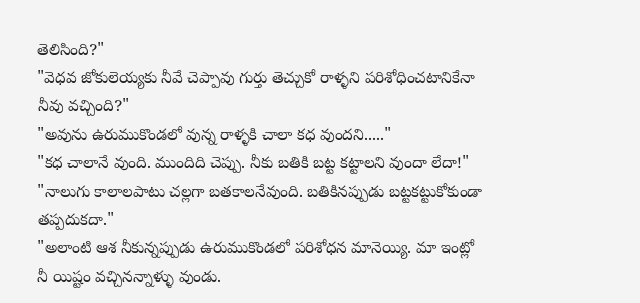తెలిసింది?"
"వెధవ జోకులెయ్యకు నీవే చెప్పావు గుర్తు తెచ్చుకో రాళ్ళని పరిశోధించటానికేనా నీవు వచ్చింది?"
"అవును ఉరుముకొండలో వున్న రాళ్ళకి చాలా కధ వుందని....."
"కధ చాలానే వుంది. ముందిది చెప్పు. నీకు బతికి బట్ట కట్టాలని వుందా లేదా!"
"నాలుగు కాలాలపాటు చల్లగా బతకాలనేవుంది. బతికినప్పుడు బట్టకట్టుకోకుండా తప్పదుకదా."
"అలాంటి ఆశ నీకున్నప్పుడు ఉరుముకొండలో పరిశోధన మానెయ్యి. మా ఇంట్లో నీ యిష్టం వచ్చినన్నాళ్ళు వుండు.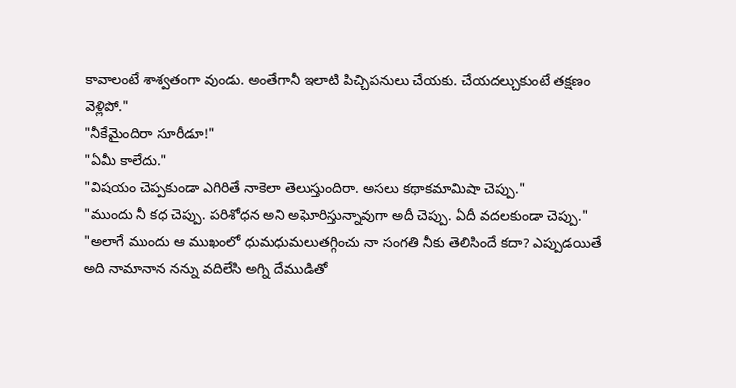కావాలంటే శాశ్వతంగా వుండు. అంతేగానీ ఇలాటి పిచ్చిపనులు చేయకు. చేయదల్చుకుంటే తక్షణం వెళ్లిపో."
"నీకేమైందిరా సూరీడూ!"
"ఏమీ కాలేదు."
"విషయం చెప్పకుండా ఎగిరితే నాకెలా తెలుస్తుందిరా. అసలు కథాకమామిషా చెప్పు."
"ముందు నీ కధ చెప్పు. పరిశోధన అని అఘోరిస్తున్నావుగా అదీ చెప్పు. ఏదీ వదలకుండా చెప్పు."
"అలాగే ముందు ఆ ముఖంలో ధుమధుమలుతగ్గించు నా సంగతి నీకు తెలిసిందే కదా? ఎప్పుడయితే అది నామానాన నన్ను వదిలేసి అగ్ని దేముడితో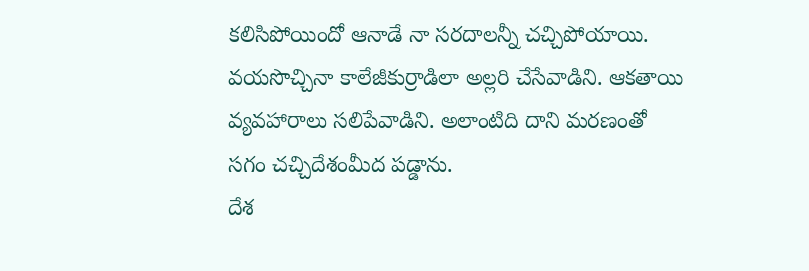కలిసిపోయిందో ఆనాడే నా సరదాలన్నీ చచ్చిపోయాయి. వయసొచ్చినా కాలేజీకుర్రాడిలా అల్లరి చేసేవాడిని. ఆకతాయి వ్యవహారాలు సలిపేవాడిని. అలాంటిది దాని మరణంతో సగం చచ్చిదేశంమీద పడ్డాను.
దేశ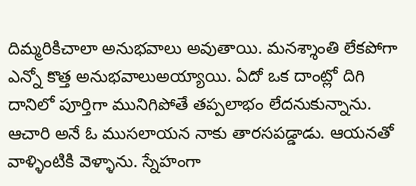దిమ్మరికిచాలా అనుభవాలు అవుతాయి. మనశ్శాంతి లేకపోగా ఎన్నో కొత్త అనుభవాలుఅయ్యాయి. ఏదో ఒక దాంట్లో దిగి దానిలో పూర్తిగా మునిగిపోతే తప్పలాభం లేదనుకున్నాను. ఆచారి అనే ఓ ముసలాయన నాకు తారసపడ్డాడు. ఆయనతో వాళ్ళింటికి వెళ్ళాను. స్నేహంగా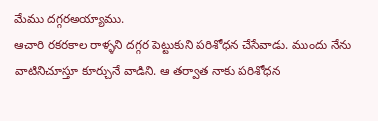మేము దగ్గరఅయ్యాము.
ఆచారి రకరకాల రాళ్ళని దగ్గర పెట్టుకుని పరిశోధన చేసేవాడు. ముందు నేను వాటినిచూస్తూ కూర్చునే వాడిని. ఆ తర్వాత నాకు పరిశోధన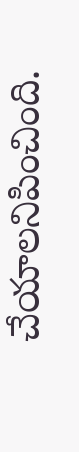చేయాలనిపించింది.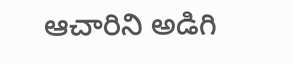ఆచారిని అడిగి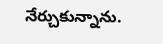నేర్చుకున్నాను.